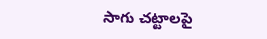సాగు చట్టాలపై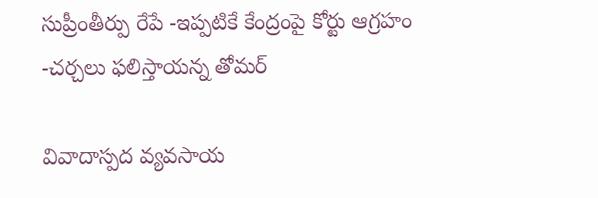సుప్రీంతీర్పు రేపే -ఇప్పటికే కేంద్రంపై కోర్టు ఆగ్రహం -చర్చలు ఫలిస్తాయన్న తోమర్

వివాదాస్పద వ్యవసాయ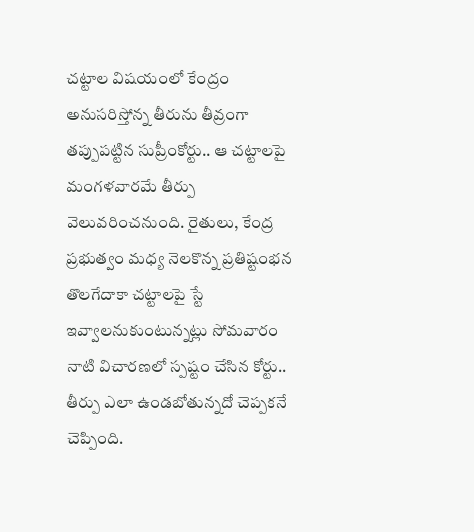చట్టాల విషయంలో కేంద్రం అనుసరిస్తోన్న తీరును తీవ్రంగా తప్పుపట్టిన సుప్రీంకోర్టు.. ఆ చట్టాలపై మంగళవారమే తీర్పు వెలువరించనుంది. రైతులు, కేంద్ర ప్రభుత్వం మధ్య నెలకొన్న ప్రతిష్టంభన తొలగేదాకా చట్టాలపై స్టే ఇవ్వాలనుకుంటున్నట్లు సోమవారం నాటి విచారణలో స్పష్టం చేసిన కోర్టు.. తీర్పు ఎలా ఉండబోతున్నదో చెప్పకనే చెప్పింది.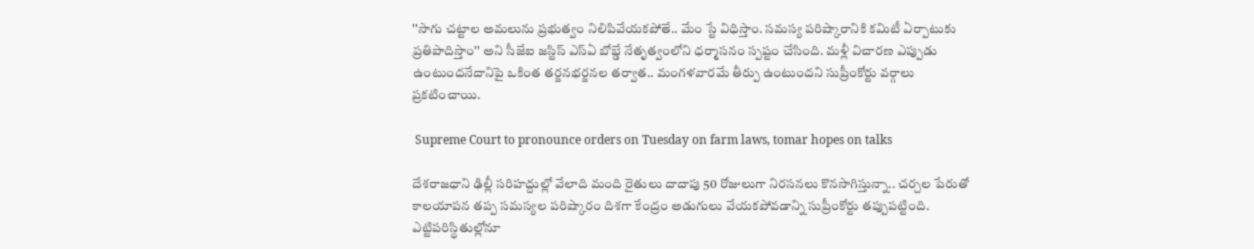''సాగు చట్టాల అమలును ప్రభుత్వం నిలిపివేయకపోతే.. మేం స్టే విధిస్తాం. సమస్య పరిష్కారానికి కమిటీ ఏర్పాటుకు ప్రతిపాదిస్తాం'' అని సీజేఐ జస్టిస్‌ ఎస్‌ఏ బోబ్డే నేతృత్వంలోని ధర్మాసనం స్పష్టం చేసింది. మళ్లీ విచారణ ఎప్పుడు ఉంటుందనేదానిపై ఒకింత తర్జనభర్జనల తర్వాత.. మంగళవారమే తీర్పు ఉంటుందని సుప్రీంకోర్టు వర్గాలు ప్రకటించాయి.

 Supreme Court to pronounce orders on Tuesday on farm laws, tomar hopes on talks

దేశరాజధాని ఢిల్లీ సరిహద్దుల్లో వేలాది మంది రైతులు దాదాపు 50 రోజులుగా నిరసనలు కొనసాగిస్తున్నా.. చర్చల పేరుతో కాలయాపన తప్ప సమస్యల పరిష్కారం దిశగా కేంద్రం అడుగులు వేయకపోవడాన్ని సుప్రీంకోర్టు తప్పుపట్టింది. ఎట్టిపరిస్థితుల్లోనూ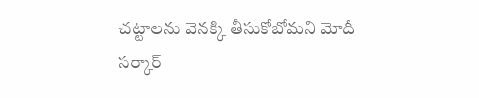చట్టాలను వెనక్కి తీసుకోబోమని మోదీ సర్కార్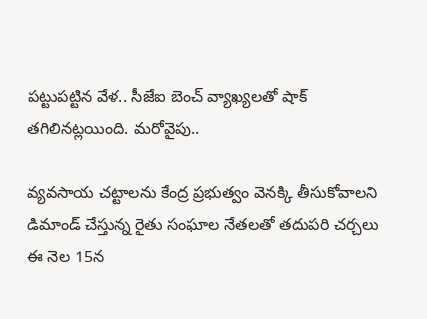పట్టుపట్టిన వేళ.. సీజేఐ బెంచ్ వ్యాఖ్యలతో షాక్ తగిలినట్లయింది. మరోవైపు..

వ్యవసాయ చట్టాలను కేంద్ర ప్రభుత్వం వెనక్కి తీసుకోవాలని డిమాండ్‌ చేస్తున్న రైతు సంఘాల నేతలతో తదుపరి చర్చలు ఈ నెల 15న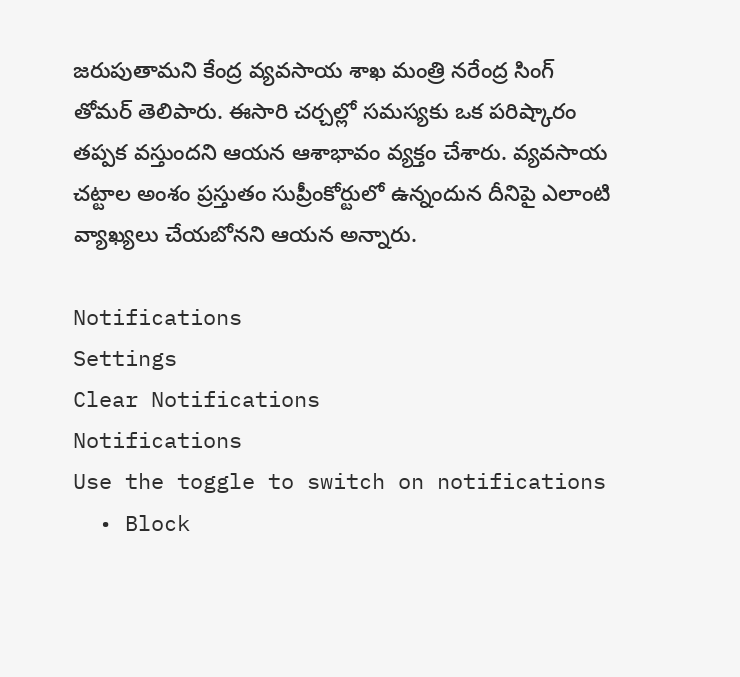జరుపుతామని కేంద్ర వ్యవసాయ శాఖ మంత్రి నరేంద్ర సింగ్ తోమర్ తెలిపారు. ఈసారి చర్చల్లో సమస్యకు ఒక పరిష్కారం తప్పక వస్తుందని ఆయన ఆశాభావం వ్యక్తం చేశారు. వ్యవసాయ చట్టాల అంశం ప్రస్తుతం సుప్రీంకోర్టులో ఉన్నందున దీనిపై ఎలాంటి వ్యాఖ్యలు చేయబోనని ఆయన అన్నారు.

Notifications
Settings
Clear Notifications
Notifications
Use the toggle to switch on notifications
  • Block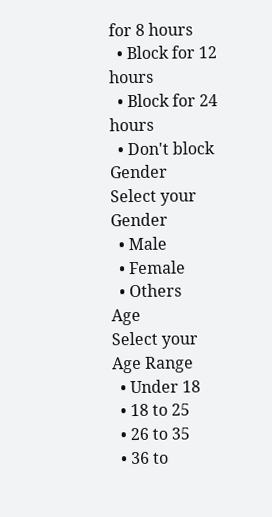for 8 hours
  • Block for 12 hours
  • Block for 24 hours
  • Don't block
Gender
Select your Gender
  • Male
  • Female
  • Others
Age
Select your Age Range
  • Under 18
  • 18 to 25
  • 26 to 35
  • 36 to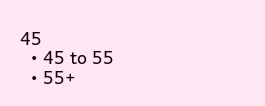45
  • 45 to 55
  • 55+